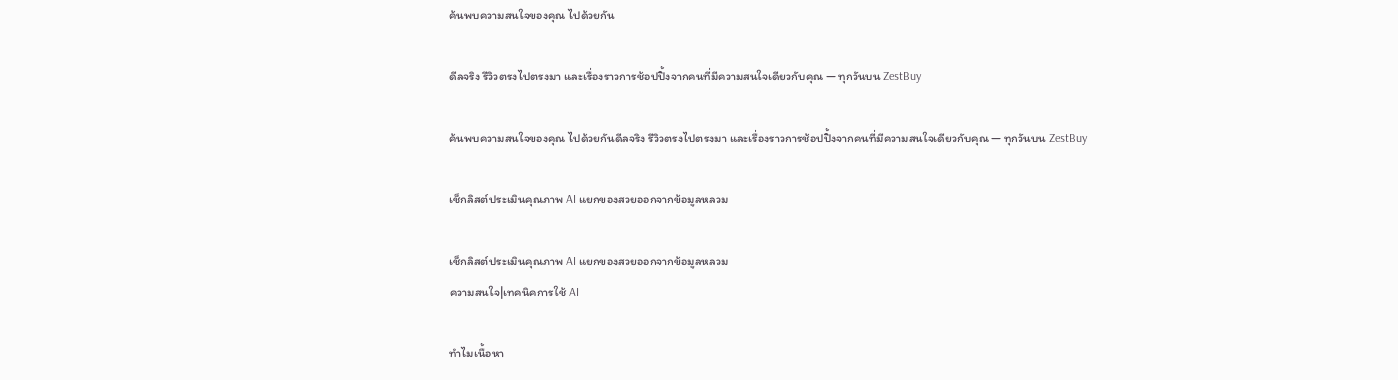ค้นพบความสนใจของคุณ ไปด้วยกัน

ดีลจริง รีวิวตรงไปตรงมา และเรื่องราวการช้อปปิ้งจากคนที่มีความสนใจเดียวกับคุณ — ทุกวันบน ZestBuy

ค้นพบความสนใจของคุณ ไปด้วยกันดีลจริง รีวิวตรงไปตรงมา และเรื่องราวการช้อปปิ้งจากคนที่มีความสนใจเดียวกับคุณ — ทุกวันบน ZestBuy

เช็กลิสต์ประเมินคุณภาพ AI แยกของสวยออกจากข้อมูลหลวม

เช็กลิสต์ประเมินคุณภาพ AI แยกของสวยออกจากข้อมูลหลวม
ความสนใจ|เทคนิคการใช้ AI

ทำไมเนื้อหา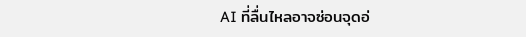AI ที่ลื่นไหลอาจซ่อนจุดอ่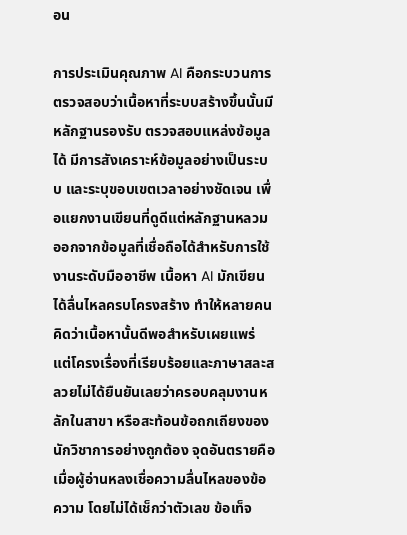อน

การประเมินคุณภาพ AI คือกระบวนการตรวจสอบว่าเนื้อหาที่ระบบสร้างขึ้นนั้นมีหลักฐานรองรับ ตรวจสอบแหล่งข้อมูลได้ มีการสังเคราะห์ข้อมูลอย่างเป็นระบบ และระบุขอบเขตเวลาอย่างชัดเจน เพื่อแยกงานเขียนที่ดูดีแต่หลักฐานหลวมออกจากข้อมูลที่เชื่อถือได้สำหรับการใช้งานระดับมืออาชีพ เนื้อหา AI มักเขียนได้ลื่นไหลครบโครงสร้าง ทำให้หลายคนคิดว่าเนื้อหานั้นดีพอสำหรับเผยแพร่ แต่โครงเรื่องที่เรียบร้อยและภาษาสละสลวยไม่ได้ยืนยันเลยว่าครอบคลุมงานหลักในสาขา หรือสะท้อนข้อถกเถียงของนักวิชาการอย่างถูกต้อง จุดอันตรายคือเมื่อผู้อ่านหลงเชื่อความลื่นไหลของข้อความ โดยไม่ได้เช็กว่าตัวเลข ข้อเท็จ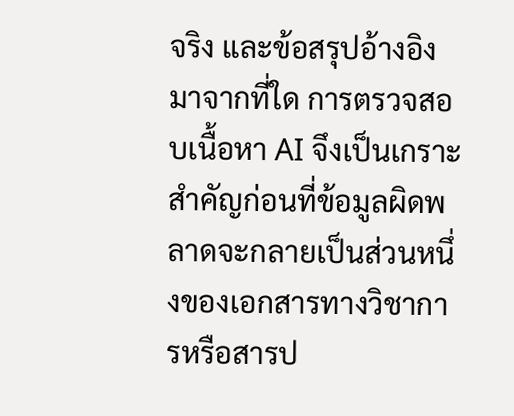จริง และข้อสรุปอ้างอิงมาจากที่ใด การตรวจสอบเนื้อหา AI จึงเป็นเกราะสำคัญก่อนที่ข้อมูลผิดพลาดจะกลายเป็นส่วนหนึ่งของเอกสารทางวิชาการหรือสารป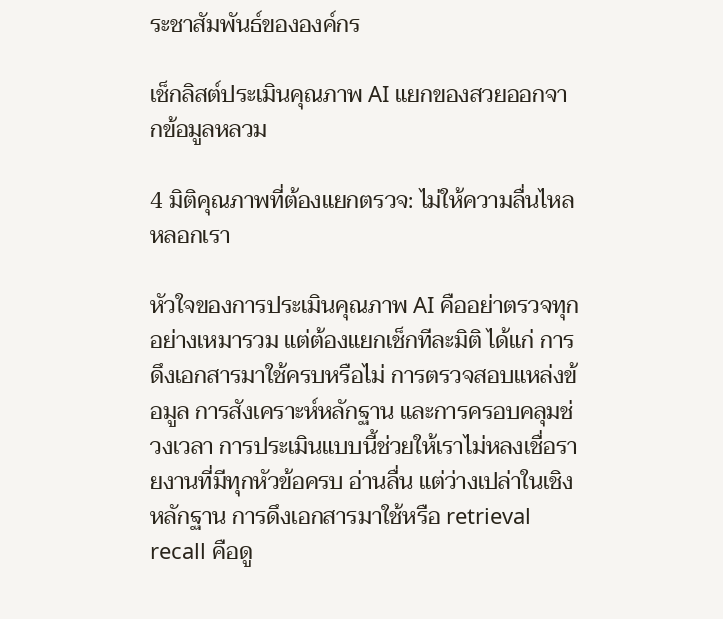ระชาสัมพันธ์ขององค์กร

เช็กลิสต์ประเมินคุณภาพ AI แยกของสวยออกจากข้อมูลหลวม

4 มิติคุณภาพที่ต้องแยกตรวจ: ไม่ให้ความลื่นไหลหลอกเรา

หัวใจของการประเมินคุณภาพ AI คืออย่าตรวจทุกอย่างเหมารวม แต่ต้องแยกเช็กทีละมิติ ได้แก่ การดึงเอกสารมาใช้ครบหรือไม่ การตรวจสอบแหล่งข้อมูล การสังเคราะห์หลักฐาน และการครอบคลุมช่วงเวลา การประเมินแบบนี้ช่วยให้เราไม่หลงเชื่อรายงานที่มีทุกหัวข้อครบ อ่านลื่น แต่ว่างเปล่าในเชิงหลักฐาน การดึงเอกสารมาใช้หรือ retrieval recall คือดู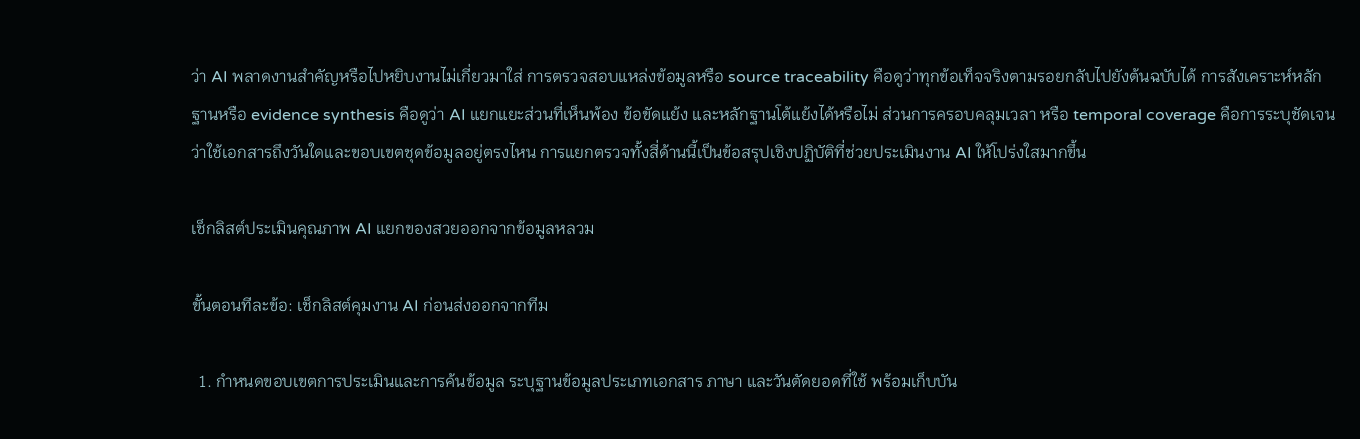ว่า AI พลาดงานสำคัญหรือไปหยิบงานไม่เกี่ยวมาใส่ การตรวจสอบแหล่งข้อมูลหรือ source traceability คือดูว่าทุกข้อเท็จจริงตามรอยกลับไปยังต้นฉบับได้ การสังเคราะห์หลักฐานหรือ evidence synthesis คือดูว่า AI แยกแยะส่วนที่เห็นพ้อง ข้อขัดแย้ง และหลักฐานโต้แย้งได้หรือไม่ ส่วนการครอบคลุมเวลา หรือ temporal coverage คือการระบุชัดเจนว่าใช้เอกสารถึงวันใดและขอบเขตชุดข้อมูลอยู่ตรงไหน การแยกตรวจทั้งสี่ด้านนี้เป็นข้อสรุปเชิงปฏิบัติที่ช่วยประเมินงาน AI ให้โปร่งใสมากขึ้น

เช็กลิสต์ประเมินคุณภาพ AI แยกของสวยออกจากข้อมูลหลวม

ขั้นตอนทีละข้อ: เช็กลิสต์คุมงาน AI ก่อนส่งออกจากทีม

  1. กำหนดขอบเขตการประเมินและการค้นข้อมูล ระบุฐานข้อมูลประเภทเอกสาร ภาษา และวันตัดยอดที่ใช้ พร้อมเก็บบัน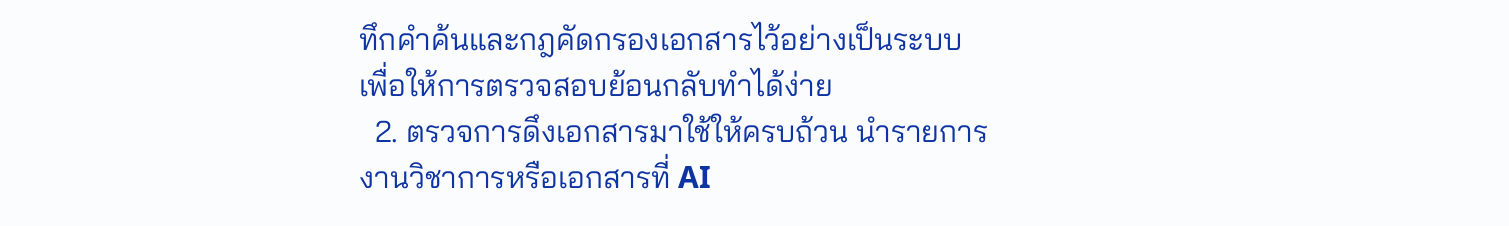ทึกคำค้นและกฎคัดกรองเอกสารไว้อย่างเป็นระบบ เพื่อให้การตรวจสอบย้อนกลับทำได้ง่าย
  2. ตรวจการดึงเอกสารมาใช้ให้ครบถ้วน นำรายการงานวิชาการหรือเอกสารที่ AI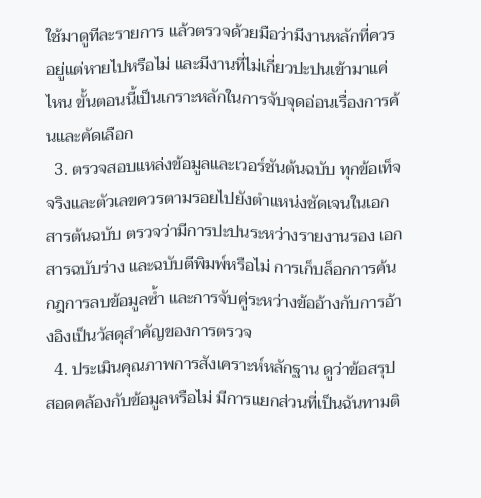ใช้มาดูทีละรายการ แล้วตรวจด้วยมือว่ามีงานหลักที่ควรอยู่แต่หายไปหรือไม่ และมีงานที่ไม่เกี่ยวปะปนเข้ามาแค่ไหน ขั้นตอนนี้เป็นเกราะหลักในการจับจุดอ่อนเรื่องการค้นและคัดเลือก
  3. ตรวจสอบแหล่งข้อมูลและเวอร์ชันต้นฉบับ ทุกข้อเท็จจริงและตัวเลขควรตามรอยไปยังตำแหน่งชัดเจนในเอกสารต้นฉบับ ตรวจว่ามีการปะปนระหว่างรายงานรอง เอกสารฉบับร่าง และฉบับตีพิมพ์หรือไม่ การเก็บล็อกการค้น กฎการลบข้อมูลซ้ำ และการจับคู่ระหว่างข้ออ้างกับการอ้างอิงเป็นวัสดุสำคัญของการตรวจ
  4. ประเมินคุณภาพการสังเคราะห์หลักฐาน ดูว่าข้อสรุปสอดคล้องกับข้อมูลหรือไม่ มีการแยกส่วนที่เป็นฉันทามติ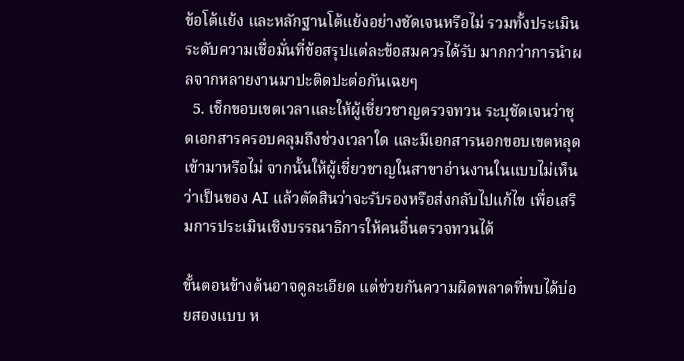ข้อโต้แย้ง และหลักฐานโต้แย้งอย่างชัดเจนหรือไม่ รวมทั้งประเมินระดับความเชื่อมั่นที่ข้อสรุปแต่ละข้อสมควรได้รับ มากกว่าการนำผลจากหลายงานมาปะติดปะต่อกันเฉยๆ
  5. เช็กขอบเขตเวลาและให้ผู้เชี่ยวชาญตรวจทวน ระบุชัดเจนว่าชุดเอกสารครอบคลุมถึงช่วงเวลาใด และมีเอกสารนอกขอบเขตหลุดเข้ามาหรือไม่ จากนั้นให้ผู้เชี่ยวชาญในสาขาอ่านงานในแบบไม่เห็นว่าเป็นของ AI แล้วตัดสินว่าจะรับรองหรือส่งกลับไปแก้ไข เพื่อเสริมการประเมินเชิงบรรณาธิการให้คนอื่นตรวจทวนได้

ขั้นตอนข้างต้นอาจดูละเอียด แต่ช่วยกันความผิดพลาดที่พบได้บ่อยสองแบบ ห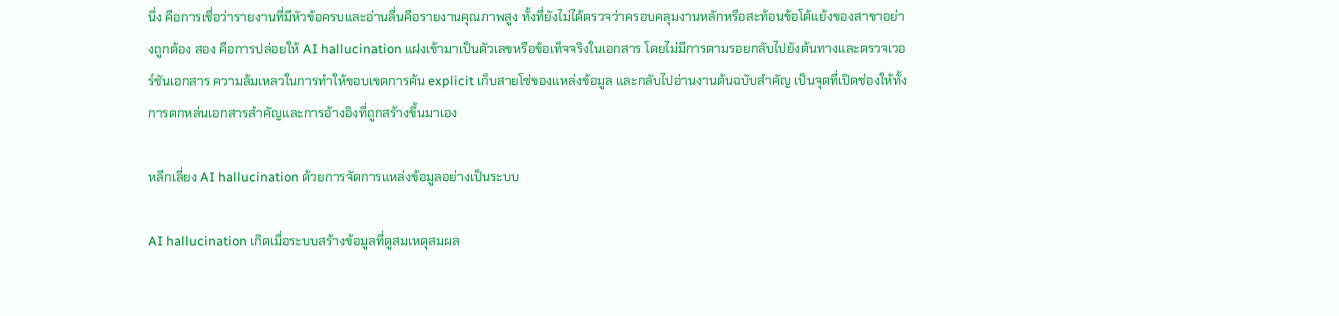นึ่ง คือการเชื่อว่ารายงานที่มีหัวข้อครบและอ่านลื่นคือรายงานคุณภาพสูง ทั้งที่ยังไม่ได้ตรวจว่าครอบคลุมงานหลักหรือสะท้อนข้อโต้แย้งของสาขาอย่างถูกต้อง สอง คือการปล่อยให้ AI hallucination แฝงเข้ามาเป็นตัวเลขหรือข้อเท็จจริงในเอกสาร โดยไม่มีการตามรอยกลับไปยังต้นทางและตรวจเวอร์ชันเอกสาร ความล้มเหลวในการทำให้ขอบเขตการค้น explicit เก็บสายโซ่ของแหล่งข้อมูล และกลับไปอ่านงานต้นฉบับสำคัญ เป็นจุดที่เปิดช่องให้ทั้งการตกหล่นเอกสารสำคัญและการอ้างอิงที่ถูกสร้างขึ้นมาเอง

หลีกเลี่ยง AI hallucination ด้วยการจัดการแหล่งข้อมูลอย่างเป็นระบบ

AI hallucination เกิดเมื่อระบบสร้างข้อมูลที่ดูสมเหตุสมผล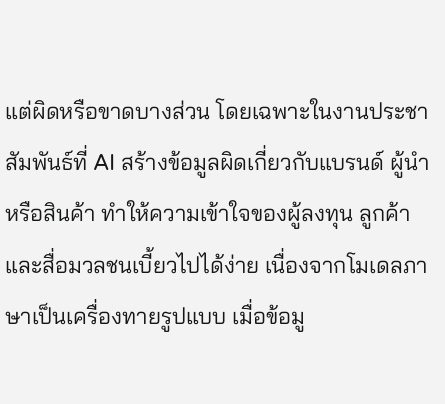แต่ผิดหรือขาดบางส่วน โดยเฉพาะในงานประชาสัมพันธ์ที่ AI สร้างข้อมูลผิดเกี่ยวกับแบรนด์ ผู้นำ หรือสินค้า ทำให้ความเข้าใจของผู้ลงทุน ลูกค้า และสื่อมวลชนเบี้ยวไปได้ง่าย เนื่องจากโมเดลภาษาเป็นเครื่องทายรูปแบบ เมื่อข้อมู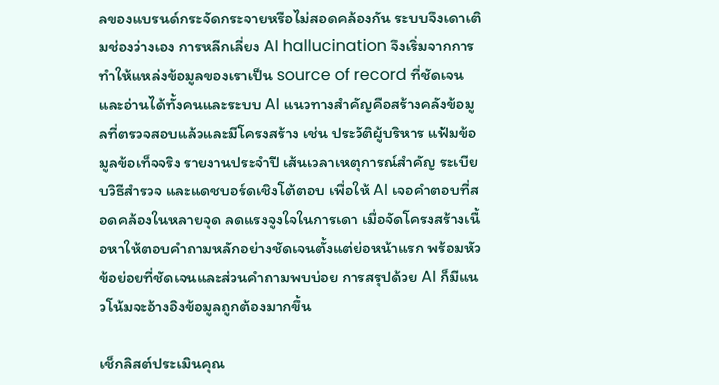ลของแบรนด์กระจัดกระจายหรือไม่สอดคล้องกัน ระบบจึงเดาเติมช่องว่างเอง การหลีกเลี่ยง AI hallucination จึงเริ่มจากการทำให้แหล่งข้อมูลของเราเป็น source of record ที่ชัดเจนและอ่านได้ทั้งคนและระบบ AI แนวทางสำคัญคือสร้างคลังข้อมูลที่ตรวจสอบแล้วและมีโครงสร้าง เช่น ประวัติผู้บริหาร แฟ้มข้อมูลข้อเท็จจริง รายงานประจำปี เส้นเวลาเหตุการณ์สำคัญ ระเบียบวิธีสำรวจ และแดชบอร์ดเชิงโต้ตอบ เพื่อให้ AI เจอคำตอบที่สอดคล้องในหลายจุด ลดแรงจูงใจในการเดา เมื่อจัดโครงสร้างเนื้อหาให้ตอบคำถามหลักอย่างชัดเจนตั้งแต่ย่อหน้าแรก พร้อมหัวข้อย่อยที่ชัดเจนและส่วนคำถามพบบ่อย การสรุปด้วย AI ก็มีแนวโน้มจะอ้างอิงข้อมูลถูกต้องมากขึ้น

เช็กลิสต์ประเมินคุณ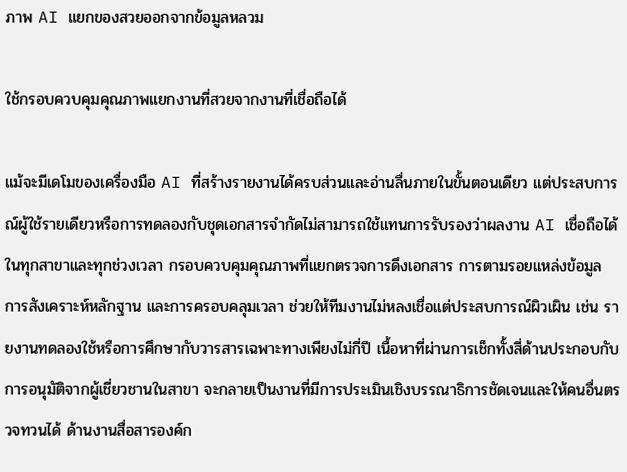ภาพ AI แยกของสวยออกจากข้อมูลหลวม

ใช้กรอบควบคุมคุณภาพแยกงานที่สวยจากงานที่เชื่อถือได้

แม้จะมีเดโมของเครื่องมือ AI ที่สร้างรายงานได้ครบส่วนและอ่านลื่นภายในขั้นตอนเดียว แต่ประสบการณ์ผู้ใช้รายเดียวหรือการทดลองกับชุดเอกสารจำกัดไม่สามารถใช้แทนการรับรองว่าผลงาน AI เชื่อถือได้ในทุกสาขาและทุกช่วงเวลา กรอบควบคุมคุณภาพที่แยกตรวจการดึงเอกสาร การตามรอยแหล่งข้อมูล การสังเคราะห์หลักฐาน และการครอบคลุมเวลา ช่วยให้ทีมงานไม่หลงเชื่อแต่ประสบการณ์ผิวเผิน เช่น รายงานทดลองใช้หรือการศึกษากับวารสารเฉพาะทางเพียงไม่กี่ปี เนื้อหาที่ผ่านการเช็กทั้งสี่ด้านประกอบกับการอนุมัติจากผู้เชี่ยวชานในสาขา จะกลายเป็นงานที่มีการประเมินเชิงบรรณาธิการชัดเจนและให้คนอื่นตรวจทวนได้ ด้านงานสื่อสารองค์ก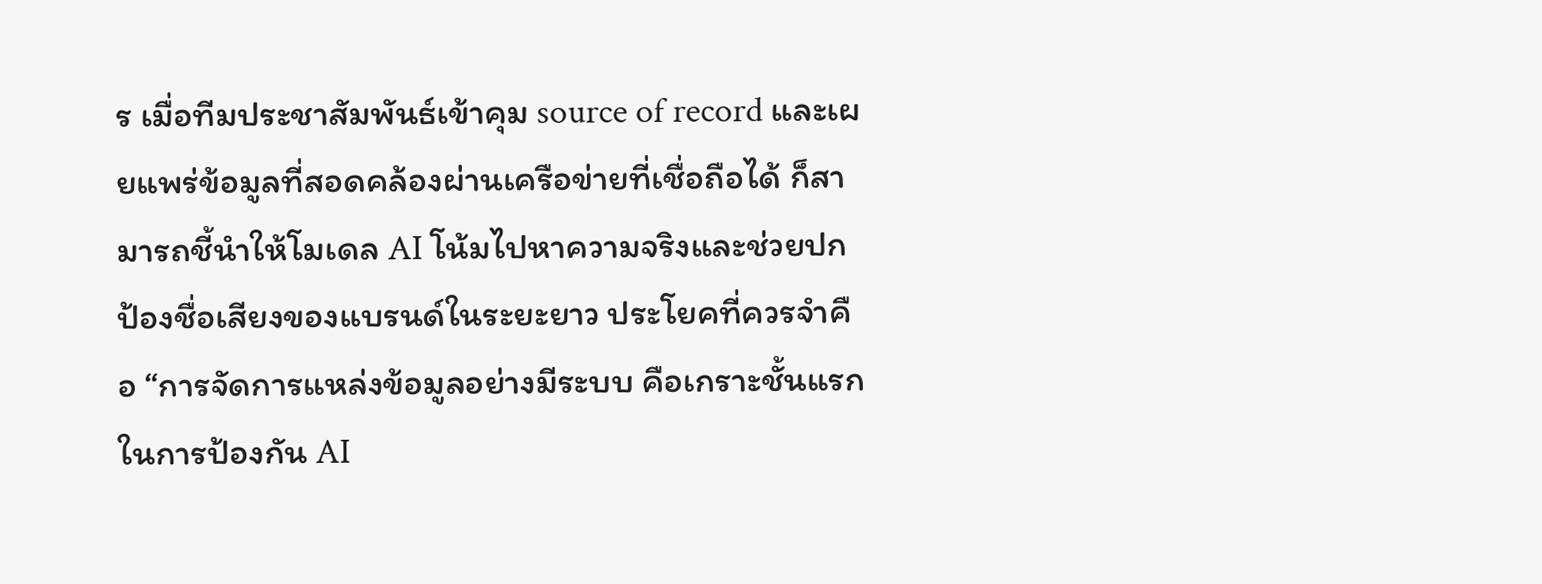ร เมื่อทีมประชาสัมพันธ์เข้าคุม source of record และเผยแพร่ข้อมูลที่สอดคล้องผ่านเครือข่ายที่เชื่อถือได้ ก็สามารถชี้นำให้โมเดล AI โน้มไปหาความจริงและช่วยปกป้องชื่อเสียงของแบรนด์ในระยะยาว ประโยคที่ควรจำคือ “การจัดการแหล่งข้อมูลอย่างมีระบบ คือเกราะชั้นแรกในการป้องกัน AI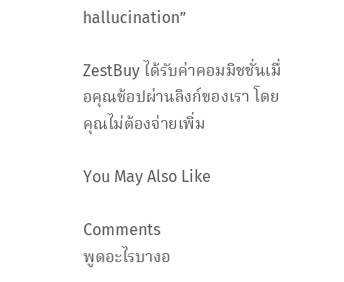hallucination”

ZestBuy ได้รับค่าคอมมิชชั่นเมื่อคุณช้อปผ่านลิงก์ของเรา โดยคุณไม่ต้องจ่ายเพิ่ม

You May Also Like

Comments
พูดอะไรบางอ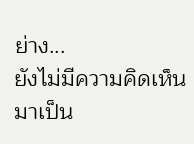ย่าง...
ยังไม่มีความคิดเห็น มาเป็น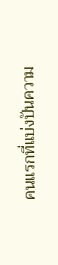คนแรกที่แบ่งปันความ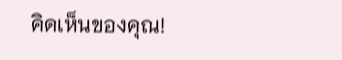คิดเห็นของคุณ!